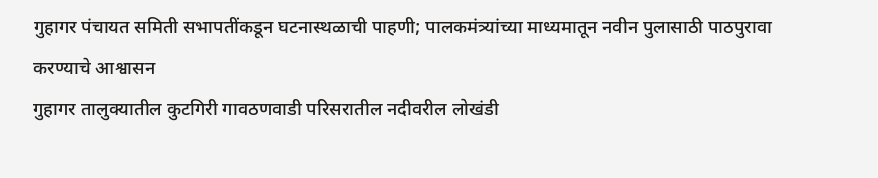गुहागर पंचायत समिती सभापतींकडून घटनास्थळाची पाहणी; पालकमंत्र्यांच्या माध्यमातून नवीन पुलासाठी पाठपुरावा करण्याचे आश्वासन
गुहागर तालुक्यातील कुटगिरी गावठणवाडी परिसरातील नदीवरील लोखंडी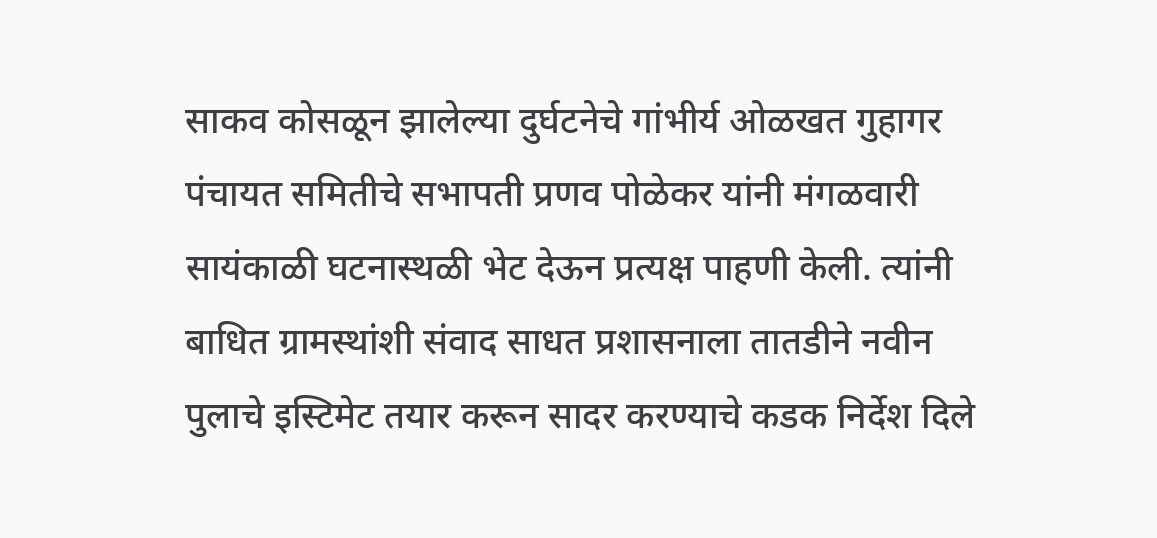साकव कोसळून झालेल्या दुर्घटनेचे गांभीर्य ओळखत गुहागर पंचायत समितीचे सभापती प्रणव पोळेकर यांनी मंगळवारी सायंकाळी घटनास्थळी भेट देऊन प्रत्यक्ष पाहणी केली. त्यांनी बाधित ग्रामस्थांशी संवाद साधत प्रशासनाला तातडीने नवीन पुलाचे इस्टिमेट तयार करून सादर करण्याचे कडक निर्देश दिले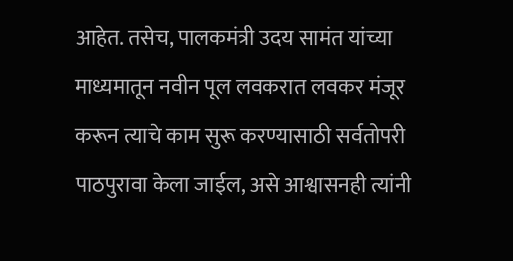आहेत. तसेच, पालकमंत्री उदय सामंत यांच्या माध्यमातून नवीन पूल लवकरात लवकर मंजूर करून त्याचे काम सुरू करण्यासाठी सर्वतोपरी पाठपुरावा केला जाईल, असे आश्वासनही त्यांनी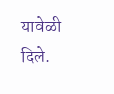यावेळी दिले.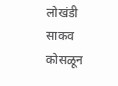लोखंडी साकव कोसळून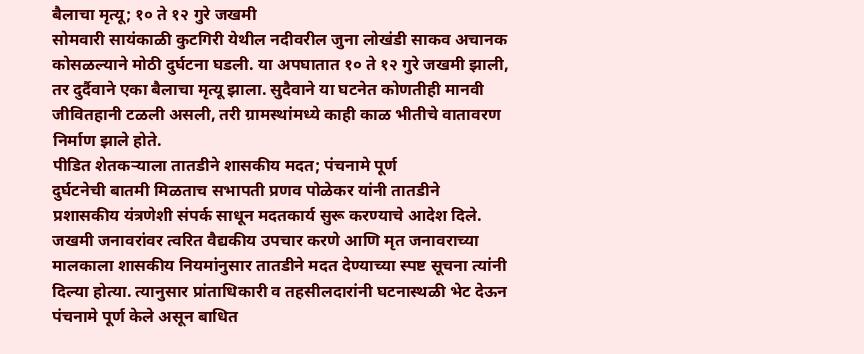बैलाचा मृत्यू; १० ते १२ गुरे जखमी
सोमवारी सायंकाळी कुटगिरी येथील नदीवरील जुना लोखंडी साकव अचानक कोसळल्याने मोठी दुर्घटना घडली. या अपघातात १० ते १२ गुरे जखमी झाली, तर दुर्दैवाने एका बैलाचा मृत्यू झाला. सुदैवाने या घटनेत कोणतीही मानवी जीवितहानी टळली असली, तरी ग्रामस्थांमध्ये काही काळ भीतीचे वातावरण निर्माण झाले होते.
पीडित शेतकऱ्याला तातडीने शासकीय मदत; पंचनामे पूर्ण
दुर्घटनेची बातमी मिळताच सभापती प्रणव पोळेकर यांनी तातडीने प्रशासकीय यंत्रणेशी संपर्क साधून मदतकार्य सुरू करण्याचे आदेश दिले. जखमी जनावरांवर त्वरित वैद्यकीय उपचार करणे आणि मृत जनावराच्या मालकाला शासकीय नियमांनुसार तातडीने मदत देण्याच्या स्पष्ट सूचना त्यांनी दिल्या होत्या. त्यानुसार प्रांताधिकारी व तहसीलदारांनी घटनास्थळी भेट देऊन पंचनामे पूर्ण केले असून बाधित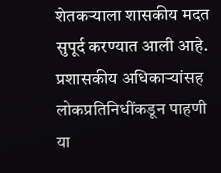शेतकऱ्याला शासकीय मदत सुपूर्द करण्यात आली आहे.
प्रशासकीय अधिकाऱ्यांसह लोकप्रतिनिधींकडून पाहणी
या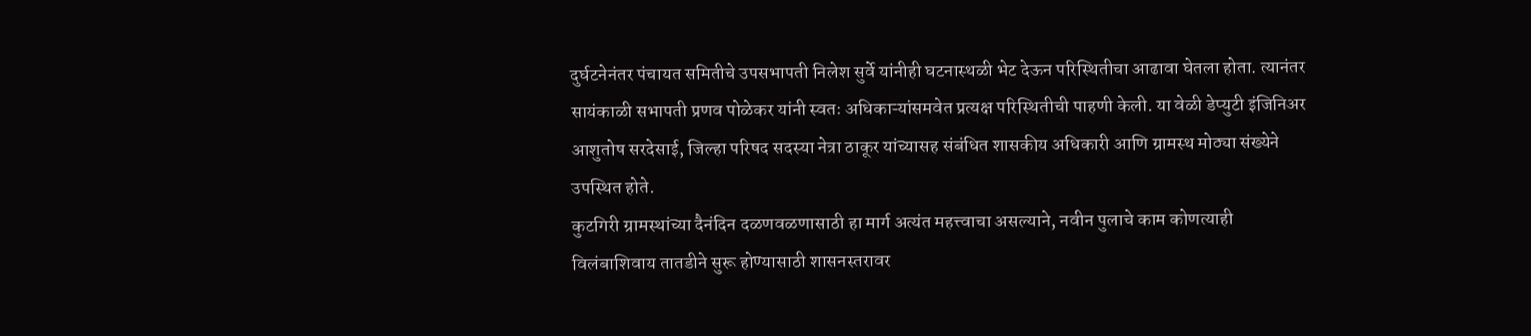दुर्घटनेनंतर पंचायत समितीचे उपसभापती निलेश सुर्वे यांनीही घटनास्थळी भेट देऊन परिस्थितीचा आढावा घेतला होता. त्यानंतर सायंकाळी सभापती प्रणव पोळेकर यांनी स्वतः अधिकाऱ्यांसमवेत प्रत्यक्ष परिस्थितीची पाहणी केली. या वेळी डेप्युटी इंजिनिअर आशुतोष सरदेसाई, जिल्हा परिषद सदस्या नेत्रा ठाकूर यांच्यासह संबंधित शासकीय अधिकारी आणि ग्रामस्थ मोठ्या संख्येने उपस्थित होते.
कुटगिरी ग्रामस्थांच्या दैनंदिन दळणवळणासाठी हा मार्ग अत्यंत महत्त्वाचा असल्याने, नवीन पुलाचे काम कोणत्याही विलंबाशिवाय तातडीने सुरू होण्यासाठी शासनस्तरावर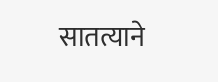सातत्याने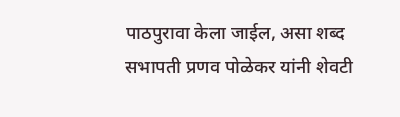पाठपुरावा केला जाईल, असा शब्द सभापती प्रणव पोळेकर यांनी शेवटी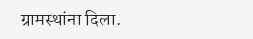ग्रामस्थांना दिला.